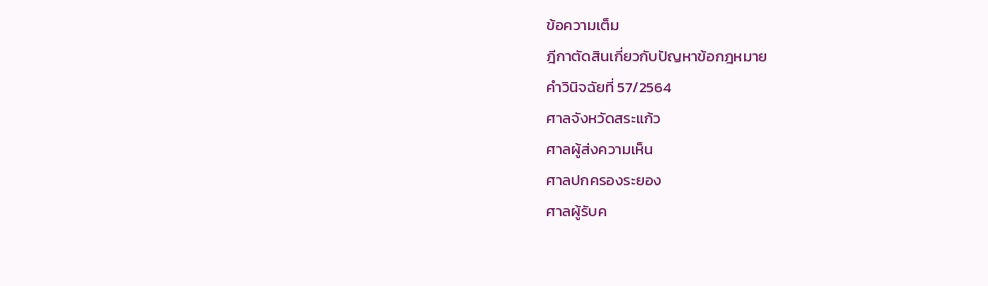ข้อความเต็ม
ฎีกาตัดสินเกี่ยวกับปัญหาข้อกฎหมาย
คำวินิจฉัยที่ 57/2564
ศาลจังหวัดสระแก้ว
ศาลผู้ส่งความเห็น
ศาลปกครองระยอง
ศาลผู้รับค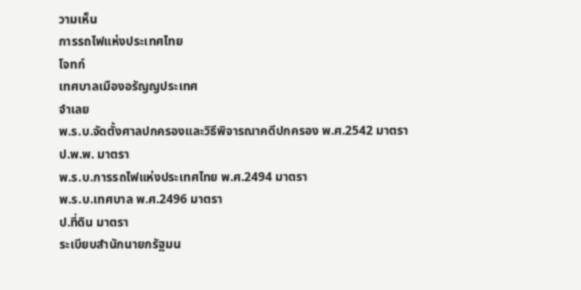วามเห็น
การรถไฟแห่งประเทศไทย
โจทก์
เทศบาลเมืองอรัญญประเทศ
จำเลย
พ.ร.บ.จัดตั้งศาลปกครองและวิธีพิจารณาคดีปกครอง พ.ศ.2542 มาตรา
ป.พ.พ. มาตรา
พ.ร.บ.การรถไฟแห่งประเทศไทย พ.ศ.2494 มาตรา
พ.ร.บ.เทศบาล พ.ศ.2496 มาตรา
ป.ที่ดิน มาตรา
ระเบียบสำนักนายกรัฐมน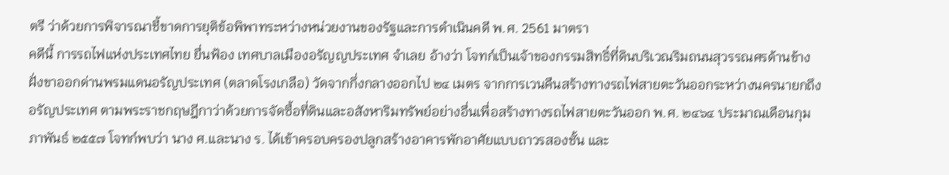ตรี ว่าด้วยการพิจารณาชี้ขาดการยุติข้อพิพาทระหว่างหน่วยงานของรัฐและการดำเนินคดี พ.ศ. 2561 มาตรา
คดีนี้ การรถไฟแห่งประเทศไทย ยื่นฟ้อง เทศบาลเมืองอรัญญประเทศ จำเลย อ้างว่า โจทก์เป็นเจ้าของกรรมสิทธิ์ที่ดินบริเวณริมถนนสุวรรณศรด้านข้างฝั่งขาออกด่านพรมแดนอรัญประเทศ (ตลาดโรงเกลือ) วัดจากกึ่งกลางออกไป ๒๔ เมตร จากการเวนคืนสร้างทางรถไฟสายตะวันออกระหว่างนครนายกถึงอรัญประเทศ ตามพระราชกฤษฎีกาว่าด้วยการจัดซื้อที่ดินและอสังหาริมทรัพย์อย่างอื่นเพื่อสร้างทางรถไฟสายตะวันออก พ.ศ. ๒๔๖๔ ประมาณเดือนกุมภาพันธ์ ๒๕๕๗ โจทก์พบว่า นาง ศ.และนาง ร. ได้เข้าครอบครองปลูกสร้างอาคารพักอาศัยแบบถาวรสองชั้น และ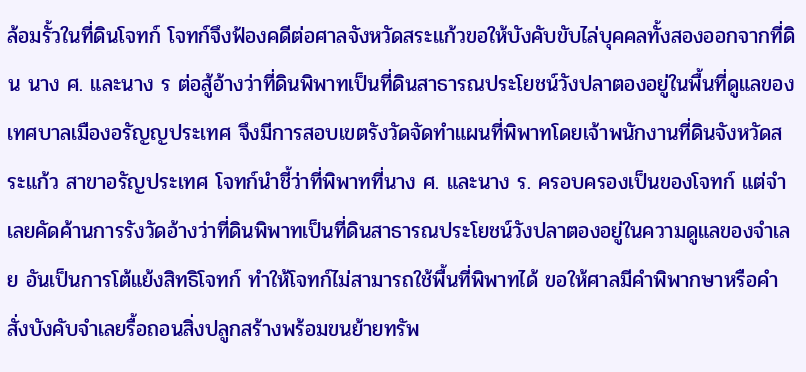ล้อมรั้วในที่ดินโจทก์ โจทก์จึงฟ้องคดีต่อศาลจังหวัดสระแก้วขอให้บังคับขับไล่บุคคลทั้งสองออกจากที่ดิน นาง ศ. และนาง ร ต่อสู้อ้างว่าที่ดินพิพาทเป็นที่ดินสาธารณประโยชน์วังปลาตองอยู่ในพื้นที่ดูแลของเทศบาลเมืองอรัญญประเทศ จึงมีการสอบเขตรังวัดจัดทำแผนที่พิพาทโดยเจ้าพนักงานที่ดินจังหวัดสระแก้ว สาขาอรัญประเทศ โจทก์นำชี้ว่าที่พิพาทที่นาง ศ. และนาง ร. ครอบครองเป็นของโจทก์ แต่จำเลยคัดค้านการรังวัดอ้างว่าที่ดินพิพาทเป็นที่ดินสาธารณประโยชน์วังปลาตองอยู่ในความดูแลของจำเลย อันเป็นการโต้แย้งสิทธิโจทก์ ทำให้โจทก์ไม่สามารถใช้พื้นที่พิพาทได้ ขอให้ศาลมีคำพิพากษาหรือคำสั่งบังคับจำเลยรื้อถอนสิ่งปลูกสร้างพร้อมขนย้ายทรัพ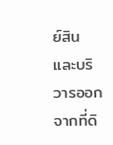ย์สินและบริวารออกจากที่ดิ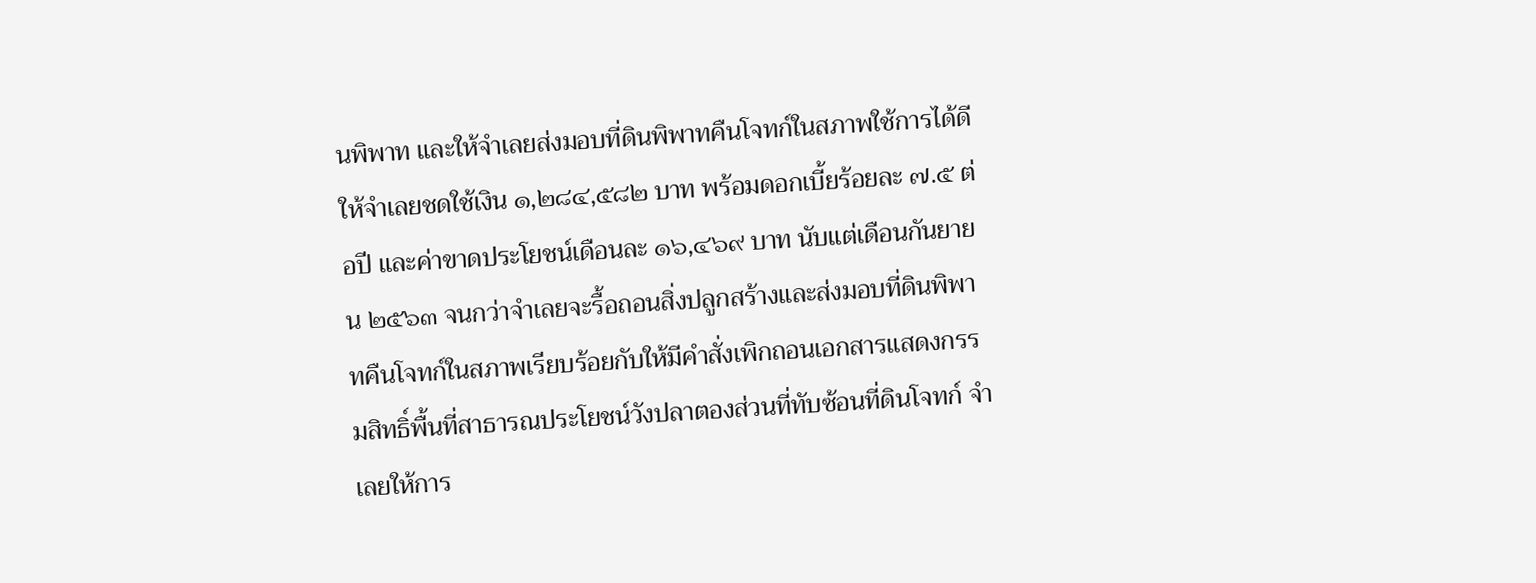นพิพาท และให้จำเลยส่งมอบที่ดินพิพาทคืนโจทก์ในสภาพใช้การได้ดี ให้จำเลยชดใช้เงิน ๑,๒๘๔,๕๘๒ บาท พร้อมดอกเบี้ยร้อยละ ๗.๕ ต่อปี และค่าขาดประโยชน์เดือนละ ๑๖,๔๖๙ บาท นับแต่เดือนกันยายน ๒๕๖๓ จนกว่าจำเลยจะรื้อถอนสิ่งปลูกสร้างและส่งมอบที่ดินพิพาทคืนโจทก์ในสภาพเรียบร้อยกับให้มีคำสั่งเพิกถอนเอกสารแสดงกรรมสิทธิ์พื้นที่สาธารณประโยชน์วังปลาตองส่วนที่ทับซ้อนที่ดินโจทก์ จำเลยให้การ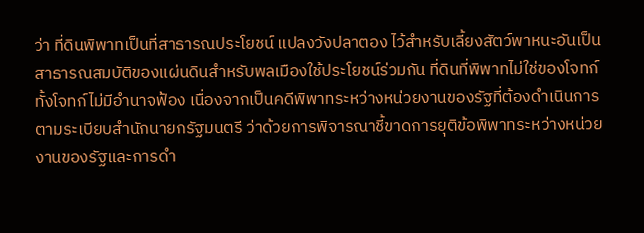ว่า ที่ดินพิพาทเป็นที่สาธารณประโยชน์ แปลงวังปลาตอง ไว้สำหรับเลี้ยงสัตว์พาหนะอันเป็นสาธารณสมบัติของแผ่นดินสำหรับพลเมืองใช้ประโยชน์ร่วมกัน ที่ดินที่พิพาทไม่ใช่ของโจทก์ ทั้งโจทก์ไม่มีอำนาจฟ้อง เนื่องจากเป็นคดีพิพาทระหว่างหน่วยงานของรัฐที่ต้องดำเนินการตามระเบียบสำนักนายกรัฐมนตรี ว่าด้วยการพิจารณาชี้ขาดการยุติข้อพิพาทระหว่างหน่วยงานของรัฐและการดำ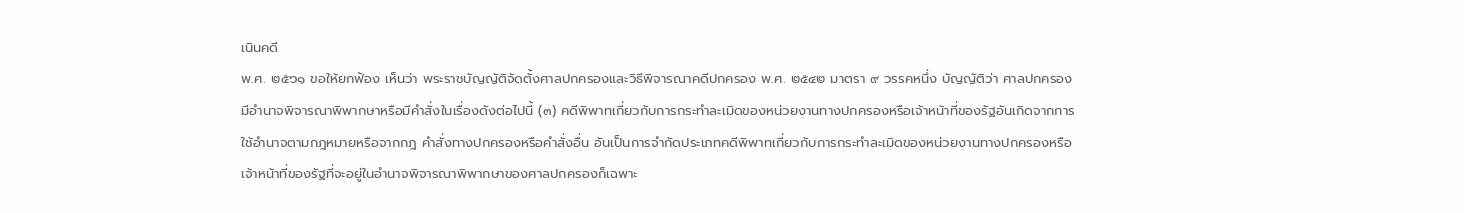เนินคดี
พ.ศ. ๒๕๖๑ ขอให้ยกฟ้อง เห็นว่า พระราชบัญญัติจัดตั้งศาลปกครองและวิธีพิจารณาคดีปกครอง พ.ศ. ๒๕๔๒ มาตรา ๙ วรรคหนึ่ง บัญญัติว่า ศาลปกครองมีอำนาจพิจารณาพิพากษาหรือมีคำสั่งในเรื่องดังต่อไปนี้ (๓) คดีพิพาทเกี่ยวกับการกระทำละเมิดของหน่วยงานทางปกครองหรือเจ้าหน้าที่ของรัฐอันเกิดจากการใช้อำนาจตามกฎหมายหรือจากกฎ คำสั่งทางปกครองหรือคำสั่งอื่น อันเป็นการจำกัดประเภทคดีพิพาทเกี่ยวกับการกระทำละเมิดของหน่วยงานทางปกครองหรือเจ้าหน้าที่ของรัฐที่จะอยู่ในอำนาจพิจารณาพิพากษาของศาลปกครองก็เฉพาะ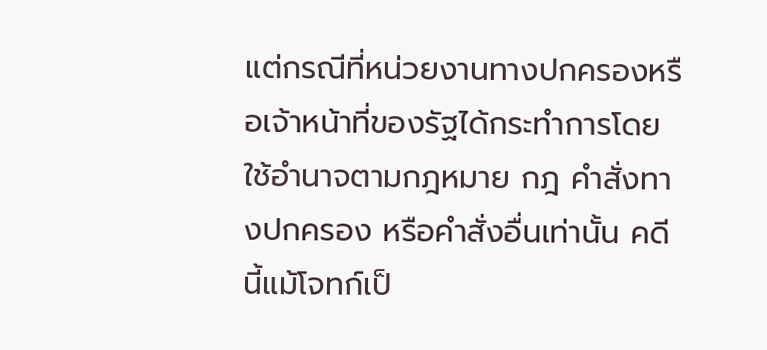แต่กรณีที่หน่วยงานทางปกครองหรือเจ้าหน้าที่ของรัฐได้กระทำการโดยใช้อำนาจตามกฎหมาย กฎ คำสั่งทางปกครอง หรือคำสั่งอื่นเท่านั้น คดีนี้แม้โจทก์เป็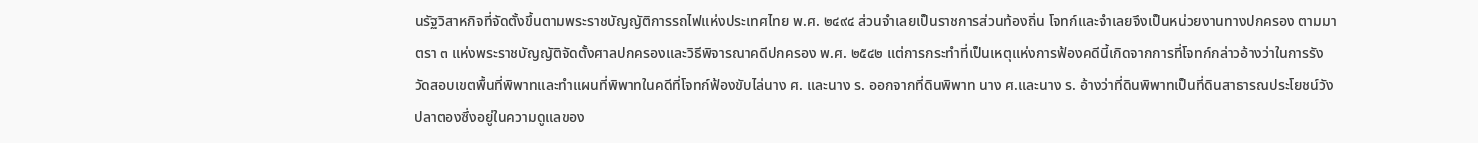นรัฐวิสาหกิจที่จัดตั้งขึ้นตามพระราชบัญญัติการรถไฟแห่งประเทศไทย พ.ศ. ๒๔๙๔ ส่วนจำเลยเป็นราชการส่วนท้องถิ่น โจทก์และจำเลยจึงเป็นหน่วยงานทางปกครอง ตามมาตรา ๓ แห่งพระราชบัญญัติจัดตั้งศาลปกครองและวิธีพิจารณาคดีปกครอง พ.ศ. ๒๕๔๒ แต่การกระทำที่เป็นเหตุแห่งการฟ้องคดีนี้เกิดจากการที่โจทก์กล่าวอ้างว่าในการรังวัดสอบเขตพื้นที่พิพาทและทำแผนที่พิพาทในคดีที่โจทก์ฟ้องขับไล่นาง ศ. และนาง ร. ออกจากที่ดินพิพาท นาง ศ.และนาง ร. อ้างว่าที่ดินพิพาทเป็นที่ดินสาธารณประโยชน์วังปลาตองซึ่งอยู่ในความดูแลของ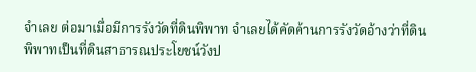จำเลย ต่อมาเมื่อมีการรังวัดที่ดินพิพาท จำเลยได้คัดค้านการรังวัดอ้างว่าที่ดินพิพาทเป็นที่ดินสาธารณประโยชน์วังป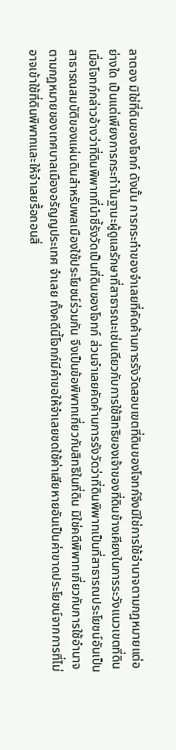ลาตอง มิใช่ที่ดินของโจทก์ ดังนั้น การกระทำของจำเลยที่คัดค้านการรังวัดสอบเขตที่ดินของโจทก์จึงมิใช่การใช้อำนาจตามกฎหมายแต่อย่างใด เป็นแต่เพียงการกระทำในฐานะผู้ดูแลรักษาที่สาธารณะเช่นเดียวกับการใช้สิทธิของเจ้าของที่ดินข้างเคียงในการระวังแนวเขตที่ดิน เมื่อโจทก์กล่าวอ้างว่าที่ดินพิพาทที่นำชี้รังวัดเป็นที่ดินของโจทก์ ส่วนจำเลยคัดค้านการรังวัดว่าที่ดินพิพาทเป็นที่สาธารณประโยชน์อันเป็นสาธารณสมบัติของแผ่นดินสำหรับพลเมืองใช้ประโยชน์ร่วมกัน จึงเป็นข้อพิพาทเกี่ยวกับสิทธิในที่ดิน มิใช่คดีพิพาทเกี่ยวกับการใช้อำนาจตามกฎหมายของเทศบาลเมืองอรัญญประเทศ จำเลย ทั้งคดีนี้โจทก์มีคำขอให้จำเลยชดใช้ค่าเสียหายอันเป็นค่าขาดประโยชน์จากการที่ไม่อาจเข้าใช้ที่ดินพิพาทและให้จำเลยรื้อถอนสิ่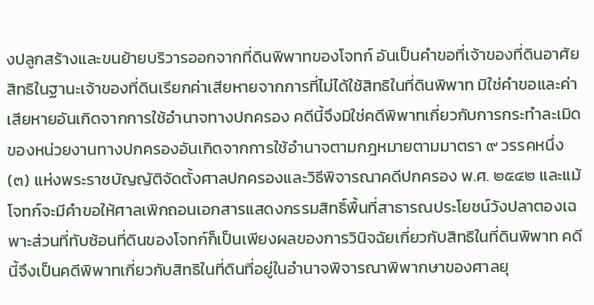งปลูกสร้างและขนย้ายบริวารออกจากที่ดินพิพาทของโจทก์ อันเป็นคำขอที่เจ้าของที่ดินอาศัยสิทธิในฐานะเจ้าของที่ดินเรียกค่าเสียหายจากการที่ไม่ได้ใช้สิทธิในที่ดินพิพาท มิใช่คำขอและค่าเสียหายอันเกิดจากการใช้อำนาจทางปกครอง คดีนี้จึงมิใช่คดีพิพาทเกี่ยวกับการกระทำละเมิดของหน่วยงานทางปกครองอันเกิดจากการใช้อำนาจตามกฎหมายตามมาตรา ๙ วรรคหนึ่ง (๓) แห่งพระราชบัญญัติจัดตั้งศาลปกครองและวิธีพิจารณาคดีปกครอง พ.ศ. ๒๕๔๒ และแม้โจทก์จะมีคำขอให้ศาลเพิกถอนเอกสารแสดงกรรมสิทธิ์พื้นที่สาธารณประโยชน์วังปลาตองเฉพาะส่วนที่ทับซ้อนที่ดินของโจทก์ก็เป็นเพียงผลของการวินิจฉัยเกี่ยวกับสิทธิในที่ดินพิพาท คดีนี้จึงเป็นคดีพิพาทเกี่ยวกับสิทธิในที่ดินที่อยู่ในอำนาจพิจารณาพิพากษาของศาลยุ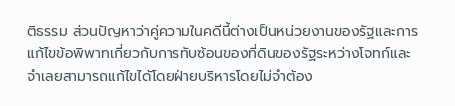ติธรรม ส่วนปัญหาว่าคู่ความในคดีนี้ต่างเป็นหน่วยงานของรัฐและการแก้ไขข้อพิพาทเกี่ยวกับการทับซ้อนของที่ดินของรัฐระหว่างโจทก์และจำเลยสามารถแก้ไขได้โดยฝ่ายบริหารโดยไม่จำต้อง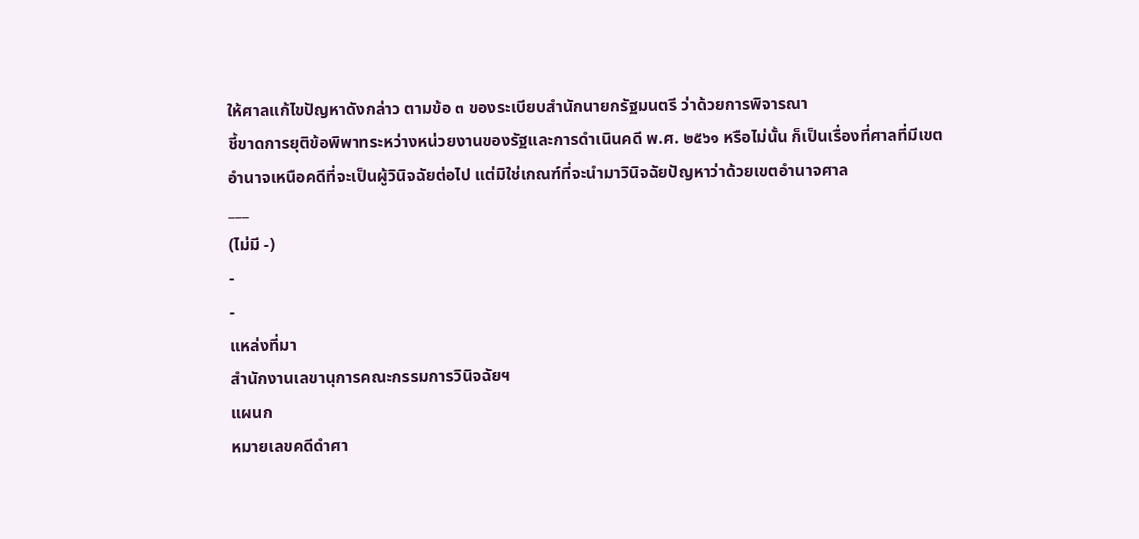ให้ศาลแก้ไขปัญหาดังกล่าว ตามข้อ ๓ ของระเบียบสำนักนายกรัฐมนตรี ว่าด้วยการพิจารณา
ชี้ขาดการยุติข้อพิพาทระหว่างหน่วยงานของรัฐและการดำเนินคดี พ.ศ. ๒๕๖๑ หรือไม่นั้น ก็เป็นเรื่องที่ศาลที่มีเขตอำนาจเหนือคดีที่จะเป็นผู้วินิจฉัยต่อไป แต่มิใช่เกณฑ์ที่จะนำมาวินิจฉัยปัญหาว่าด้วยเขตอำนาจศาล
___
(ไม่มี -)
-
-
แหล่งที่มา
สำนักงานเลขานุการคณะกรรมการวินิจฉัยฯ
แผนก
หมายเลขคดีดำศา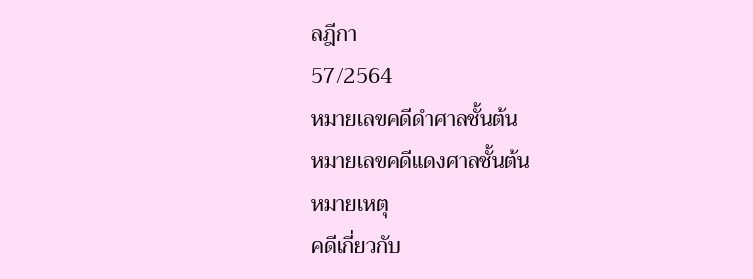ลฎีกา
57/2564
หมายเลขคดีดำศาลชั้นต้น
หมายเลขคดีแดงศาลชั้นต้น
หมายเหตุ
คดีเกี่ยวกับ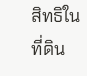สิทธิในที่ดิน